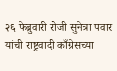२६ फेब्रुवारी रोजी सुनेत्रा पवार यांची राष्ट्रवादी काँग्रेसच्या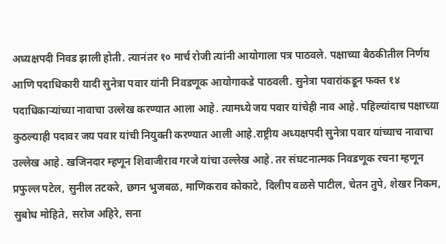अध्यक्षपदी निवड झाली होती. त्यानंतर १० मार्च रोजी त्यांनी आयोगाला पत्र पाठवले. पक्षाच्या बैठकीतील निर्णय आणि पदाधिकारी यादी सुनेत्रा पवार यांनी निवडणूक आयोगाकडे पाठवली. सुनेत्रा पवारांकडून फक्त १४ पदाधिकाऱ्यांच्या नावाचा उल्लेख करण्यात आला आहे. त्यामध्ये जय पवार यांचेही नाव आहे. पहिल्यांदाच पक्षाच्या कुठल्याही पदावर जय पवार यांची नियुक्ती करण्यात आली आहे.राष्ट्रीय अध्यक्षपदी सुनेत्रा पवार यांच्याच नावाचा उल्लेख आहे. खजिनदार म्हणून शिवाजीराव गरजे यांचा उल्लेख आहे. तर संघटनात्मक निवडणूक रचना म्हणून प्रफुल्ल पटेल, सुनील तटकरे, छगन भुजबळ, माणिकराव कोकाटे, दिलीप वळसे पाटील, चेतन तुपे, शेखर निकम, सुबोध मोहिते, सरोज अहिरे, सना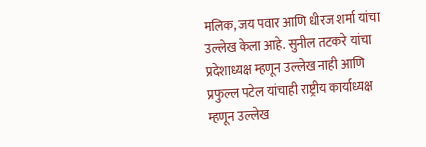मलिक, जय पवार आणि धीरज शर्मा यांचा उल्लेख केला आहे. सुनील तटकरे यांचा प्रदेशाध्यक्ष म्हणून उल्लेख नाही आणि प्रफुल्ल पटेल यांचाही राष्ट्रीय कार्याध्यक्ष म्हणून उल्लेख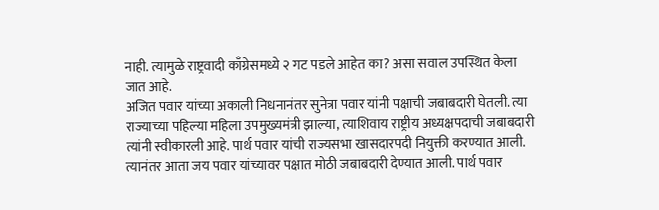नाही. त्यामुळे राष्ट्रवादी काँग्रेसमध्ये २ गट पडले आहेत का? असा सवाल उपस्थित केला जात आहे.
अजित पवार यांच्या अकाली निधनानंतर सुनेत्रा पवार यांनी पक्षाची जबाबदारी घेतली. त्या राज्याच्या पहिल्या महिला उपमुख्यमंत्री झाल्या, त्याशिवाय राष्ट्रीय अध्यक्षपदाची जबाबदारी त्यांनी स्वीकारली आहे. पार्थ पवार यांची राज्यसभा खासदारपदी नियुक्ती करण्यात आली. त्यानंतर आता जय पवार यांच्यावर पक्षात मोठी जबाबदारी देण्यात आली. पार्थ पवार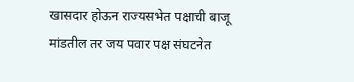खासदार होऊन राज्यसभेत पक्षाची बाजू मांडतील तर जय पवार पक्ष संघटनेत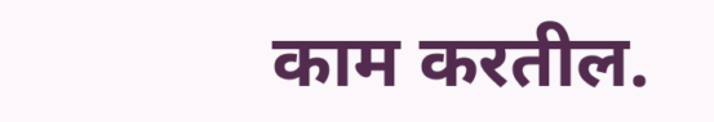काम करतील.